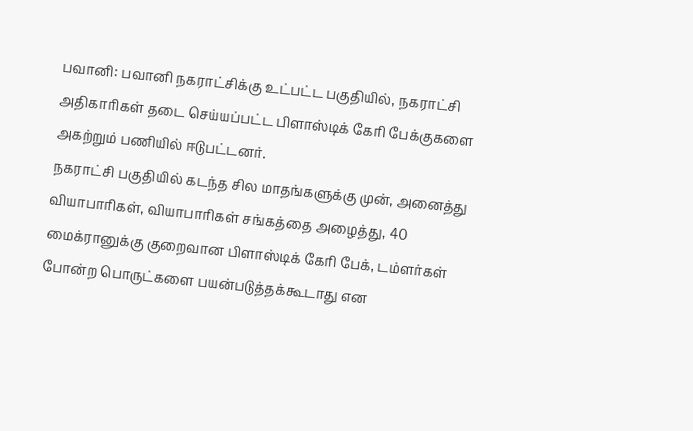பவானி: பவானி நகராட்சிக்கு உட்பட்ட பகுதியில், நகராட்சி அதிகாரிகள் தடை செய்யப்பட்ட பிளாஸ்டிக் கேரி பேக்குகளை அகற்றும் பணியில் ஈடுபட்டனர்.
நகராட்சி பகுதியில் கடந்த சில மாதங்களுக்கு முன், அனைத்து வியாபாரிகள், வியாபாரிகள் சங்கத்தை அழைத்து, 40 மைக்ரானுக்கு குறைவான பிளாஸ்டிக் கேரி பேக், டம்ளர்கள் போன்ற பொருட்களை பயன்படுத்தக்கூடாது என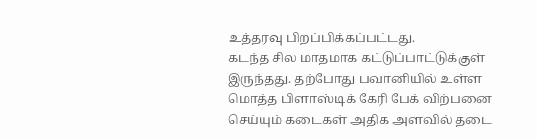உத்தரவு பிறப்பிக்கப்பட்டது.
கடந்த சில மாதமாக கட்டுப்பாட்டுக்குள் இருந்தது. தற்போது பவானியில் உள்ள மொத்த பிளாஸ்டிக் கேரி பேக் விற்பனை செய்யும் கடைகள் அதிக அளவில் தடை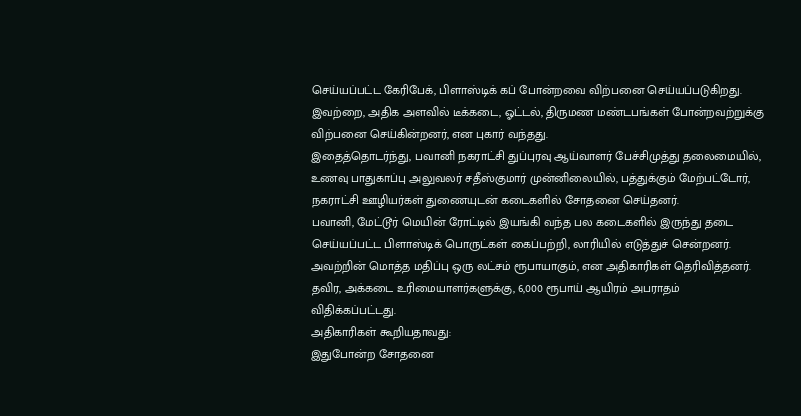செய்யப்பட்ட கேரிபேக், பிளாஸ்டிக் கப் போன்றவை விற்பனை செய்யப்படுகிறது. இவற்றை, அதிக அளவில் டீக்கடை, ஓட்டல், திருமண மண்டபங்கள் போன்றவற்றுக்கு விற்பனை செய்கின்றனர், என புகார் வந்தது.
இதைத்தொடர்ந்து, பவானி நகராட்சி துப்புரவு ஆய்வாளர் பேச்சிமுத்து தலைமையில், உணவு பாதுகாப்பு அலுவலர் சதீஸ்குமார் முன்னிலையில், பத்துக்கும் மேற்பட்டோர், நகராட்சி ஊழியர்கள் துணையுடன் கடைகளில் சோதனை செய்தனர்.
பவானி, மேட்டூர் மெயின் ரோட்டில் இயங்கி வந்த பல கடைகளில் இருந்து தடை செய்யப்பட்ட பிளாஸ்டிக் பொருட்கள் கைப்பற்றி, லாரியில் எடுத்துச் சென்றனர். அவற்றின் மொத்த மதிப்பு ஒரு லட்சம் ரூபாயாகும், என அதிகாரிகள் தெரிவித்தனர்.
தவிர, அக்கடை உரிமையாளர்களுக்கு, 6,000 ரூபாய் ஆயிரம் அபராதம் விதிக்கப்பட்டது.
அதிகாரிகள் கூறியதாவது:
இதுபோன்ற சோதனை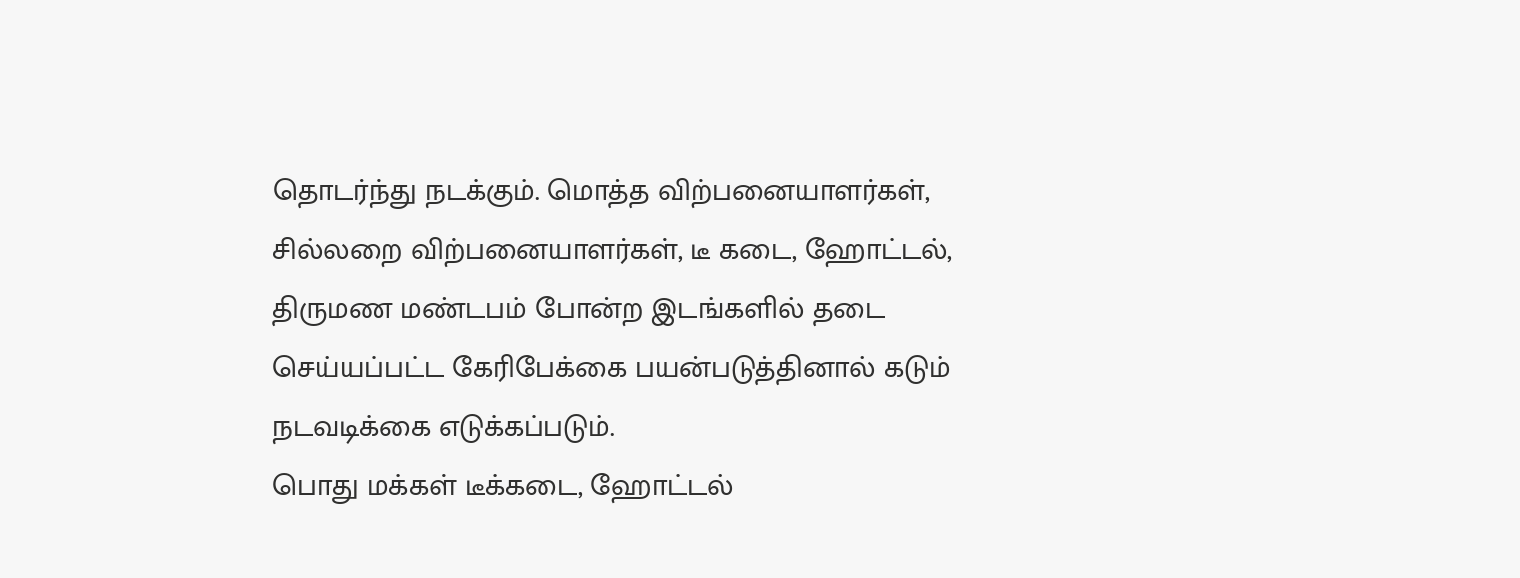தொடர்ந்து நடக்கும். மொத்த விற்பனையாளர்கள், சில்லறை விற்பனையாளர்கள், டீ கடை, ஹோட்டல், திருமண மண்டபம் போன்ற இடங்களில் தடை செய்யப்பட்ட கேரிபேக்கை பயன்படுத்தினால் கடும் நடவடிக்கை எடுக்கப்படும்.
பொது மக்கள் டீக்கடை, ஹோட்டல்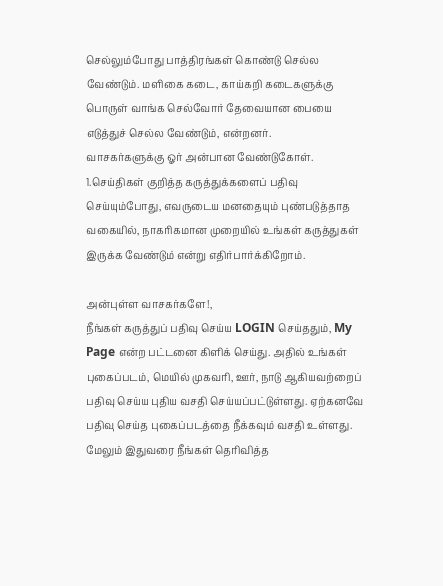செல்லும்போது பாத்திரங்கள் கொண்டு செல்ல வேண்டும். மளிகை கடை, காய்கறி கடைகளுக்கு பொருள் வாங்க செல்வோர் தேவையான பையை எடுத்துச் செல்ல வேண்டும், என்றனர்.
வாசகர்களுக்கு ஓர் அன்பான வேண்டுகோள்.
1.செய்திகள் குறித்த கருத்துக்களைப் பதிவு செய்யும்போது, எவருடைய மனதையும் புண்படுத்தாத வகையில், நாகரிகமான முறையில் உங்கள் கருத்துகள் இருக்க வேண்டும் என்று எதிர்பார்க்கிறோம்.

அன்புள்ள வாசகர்களே!,
நீங்கள் கருத்துப் பதிவு செய்ய LOGIN செய்ததும், My Page என்ற பட்டனை கிளிக் செய்து. அதில் உங்கள் புகைப்படம், மெயில் முகவரி, ஊர், நாடு ஆகியவற்றைப் பதிவு செய்ய புதிய வசதி செய்யப்பட்டுள்ளது. ஏற்கனவே பதிவு செய்த புகைப்படத்தை நீக்கவும் வசதி உள்ளது. மேலும் இதுவரை நீங்கள் தெரிவித்த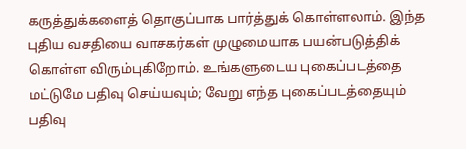கருத்துக்களைத் தொகுப்பாக பார்த்துக் கொள்ளலாம். இந்த புதிய வசதியை வாசகர்கள் முழுமையாக பயன்படுத்திக் கொள்ள விரும்புகிறோம். உங்களுடைய புகைப்படத்தை மட்டுமே பதிவு செய்யவும்; வேறு எந்த புகைப்படத்தையும் பதிவு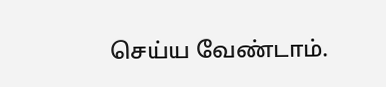செய்ய வேண்டாம்.